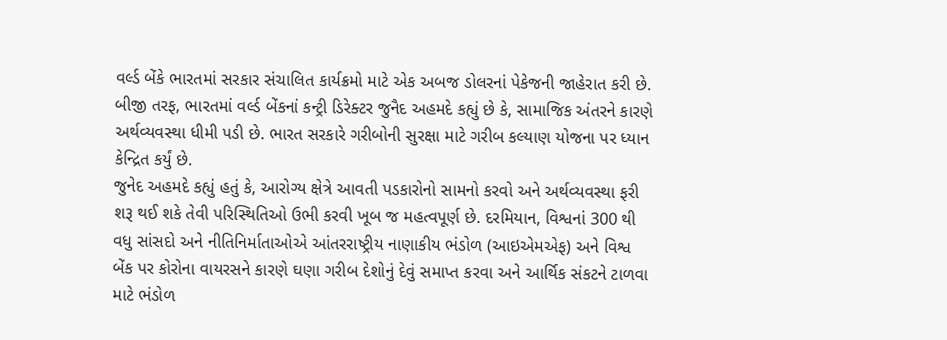વર્લ્ડ બેંકે ભારતમાં સરકાર સંચાલિત કાર્યક્રમો માટે એક અબજ ડોલરનાં પેકેજની જાહેરાત કરી છે. બીજી તરફ, ભારતમાં વર્લ્ડ બેંકનાં કન્ટ્રી ડિરેક્ટર જુનૈદ અહમદે કહ્યું છે કે, સામાજિક અંતરને કારણે અર્થવ્યવસ્થા ધીમી પડી છે. ભારત સરકારે ગરીબોની સુરક્ષા માટે ગરીબ કલ્યાણ યોજના પર ધ્યાન કેન્દ્રિત કર્યું છે.
જુનેદ અહમદે કહ્યું હતું કે, આરોગ્ય ક્ષેત્રે આવતી પડકારોનો સામનો કરવો અને અર્થવ્યવસ્થા ફરી શરૂ થઈ શકે તેવી પરિસ્થિતિઓ ઉભી કરવી ખૂબ જ મહત્વપૂર્ણ છે. દરમિયાન, વિશ્વનાં 300 થી વધુ સાંસદો અને નીતિનિર્માતાઓએ આંતરરાષ્ટ્રીય નાણાકીય ભંડોળ (આઇએમએફ) અને વિશ્વ બેંક પર કોરોના વાયરસને કારણે ઘણા ગરીબ દેશોનું દેવું સમાપ્ત કરવા અને આર્થિક સંકટને ટાળવા માટે ભંડોળ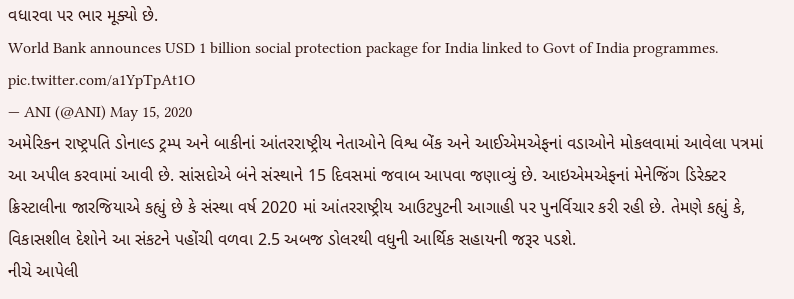વધારવા પર ભાર મૂક્યો છે.
World Bank announces USD 1 billion social protection package for India linked to Govt of India programmes. pic.twitter.com/a1YpTpAt1O
— ANI (@ANI) May 15, 2020
અમેરિકન રાષ્ટ્રપતિ ડોનાલ્ડ ટ્રમ્પ અને બાકીનાં આંતરરાષ્ટ્રીય નેતાઓને વિશ્વ બેંક અને આઈએમએફનાં વડાઓને મોકલવામાં આવેલા પત્રમાં આ અપીલ કરવામાં આવી છે. સાંસદોએ બંને સંસ્થાને 15 દિવસમાં જવાબ આપવા જણાવ્યું છે. આઇએમએફનાં મેનેજિંગ ડિરેક્ટર ક્રિસ્ટાલીના જારજિયાએ કહ્યું છે કે સંસ્થા વર્ષ 2020 માં આંતરરાષ્ટ્રીય આઉટપુટની આગાહી પર પુનર્વિચાર કરી રહી છે. તેમણે કહ્યું કે, વિકાસશીલ દેશોને આ સંકટને પહોંચી વળવા 2.5 અબજ ડોલરથી વધુની આર્થિક સહાયની જરૂર પડશે.
નીચે આપેલી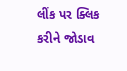લીંક પર ક્લિક કરીને જોડાવ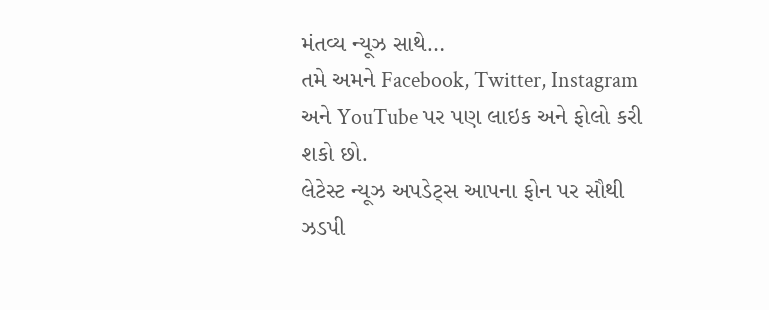મંતવ્ય ન્યૂઝ સાથે…
તમે અમને Facebook, Twitter, Instagram અને YouTube પર પણ લાઇક અને ફોલો કરી શકો છો.
લેટેસ્ટ ન્યૂઝ અપડેટ્સ આપના ફોન પર સૌથી ઝડપી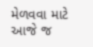મેળવવા માટે આજે જ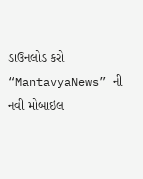ડાઉનલોડ કરો “MantavyaNews” ની નવી મોબાઇલ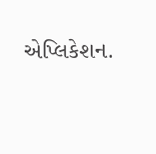એપ્લિકેશન.